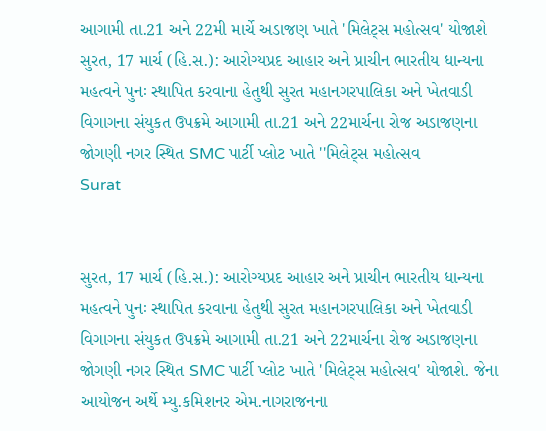આગામી તા.21 અને 22મી માર્ચે અડાજણ ખાતે 'મિલેટ્સ મહોત્સવ' યોજાશે
સુરત, 17 માર્ચ (હિ.સ.): આરોગ્યપ્રદ આહાર અને પ્રાચીન ભારતીય ધાન્યના મહત્વને પુનઃ સ્થાપિત કરવાના હેતુથી સુરત મહાનગરપાલિકા અને ખેતવાડી વિગાગના સંયુકત ઉપક્રમે આગામી તા.21 અને 22માર્ચના રોજ અડાજણના જોગણી નગર સ્થિત SMC પાર્ટી પ્લોટ ખાતે ''મિલેટ્સ મહોત્સવ
Surat


સુરત, 17 માર્ચ (હિ.સ.): આરોગ્યપ્રદ આહાર અને પ્રાચીન ભારતીય ધાન્યના મહત્વને પુનઃ સ્થાપિત કરવાના હેતુથી સુરત મહાનગરપાલિકા અને ખેતવાડી વિગાગના સંયુકત ઉપક્રમે આગામી તા.21 અને 22માર્ચના રોજ અડાજણના જોગણી નગર સ્થિત SMC પાર્ટી પ્લોટ ખાતે 'મિલેટ્સ મહોત્સવ' યોજાશે. જેના આયોજન અર્થે મ્યુ.કમિશનર એમ.નાગરાજનના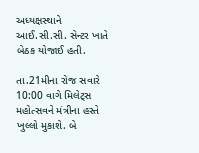અધ્યક્ષસ્થાને આઈ.સી.સી. સેન્ટર ખાતે બેઠક યોજાઈ હતી.

તા.21મીના રોજ સવારે 10:00 વાગે મિલેટ્સ મહોત્સવને મંત્રીના હસ્તે ખુલ્લો મુકાશે. બે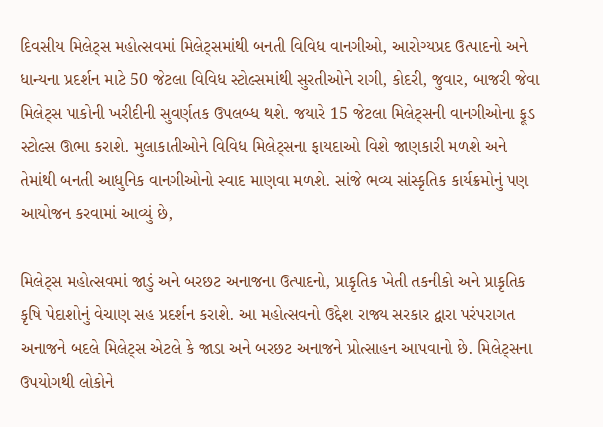દિવસીય મિલેટ્સ મહોત્સવમાં મિલેટ્સમાંથી બનતી વિવિધ વાનગીઓ, આરોગ્યપ્રદ ઉત્પાદનો અને ધાન્યના પ્રદર્શન માટે 50 જેટલા વિવિધ સ્ટોલ્સમાંથી સુરતીઓને રાગી, કોદરી, જુવાર, બાજરી જેવા મિલેટ્સ પાકોની ખરીદીની સુવર્ણતક ઉપલબ્ધ થશે. જયારે 15 જેટલા મિલેટ્સની વાનગીઓના ફૂડ સ્ટોલ્સ ઊભા કરાશે. મુલાકાતીઓને વિવિધ મિલેટ્સના ફાયદાઓ વિશે જાણકારી મળશે અને તેમાંથી બનતી આધુનિક વાનગીઓનો સ્વાદ માણવા મળશે. સાંજે ભવ્ય સાંસ્કૃતિક કાર્યક્રમોનું પણ આયોજન કરવામાં આવ્યું છે,

મિલેટ્સ મહોત્સવમાં જાડું અને બરછટ અનાજના ઉત્પાદનો, પ્રાકૃતિક ખેતી તકનીકો અને પ્રાકૃતિક કૃષિ પેદાશોનું વેચાણ સહ પ્રદર્શન કરાશે. આ મહોત્સવનો ઉદ્દેશ રાજ્ય સરકાર દ્વારા પરંપરાગત અનાજને બદલે મિલેટ્સ એટલે કે જાડા અને બરછટ અનાજને પ્રોત્સાહન આપવાનો છે. મિલેટ્સના ઉપયોગથી લોકોને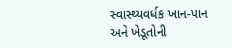સ્વાસ્થ્યવર્ધક ખાન-પાન અને ખેડૂતોની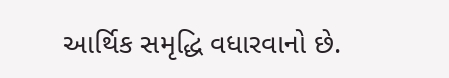આર્થિક સમૃદ્ધિ વધારવાનો છે.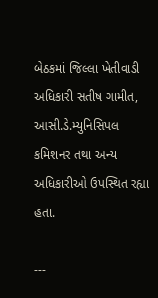બેઠકમાં જિલ્લા ખેતીવાડી અધિકારી સતીષ ગામીત, આસી.ડે.મ્યુનિસિપલ કમિશનર તથા અન્ય અધિકારીઓ ઉપસ્થિત રહ્યા હતા.

---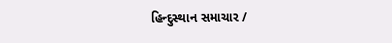હિન્દુસ્થાન સમાચાર /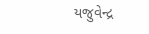યજુવેન્દ્ર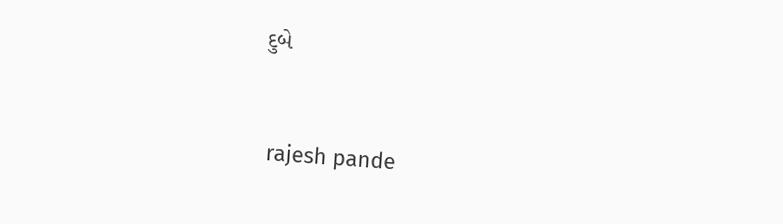દુબે


 rajesh pande